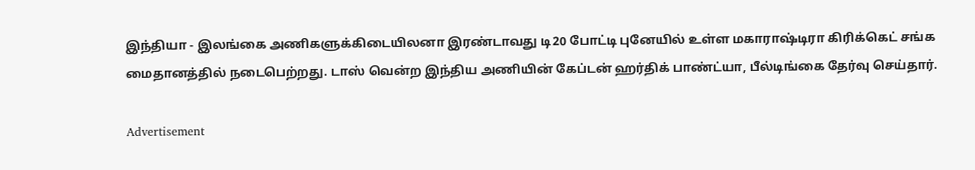இந்தியா - இலங்கை அணிகளுக்கிடையிலனா இரண்டாவது டி20 போட்டி புனேயில் உள்ள மகாராஷ்டிரா கிரிக்கெட் சங்க மைதானத்தில் நடைபெற்றது. டாஸ் வென்ற இந்திய அணியின் கேப்டன் ஹர்திக் பாண்ட்யா, பீல்டிங்கை தேர்வு செய்தார்.

Advertisement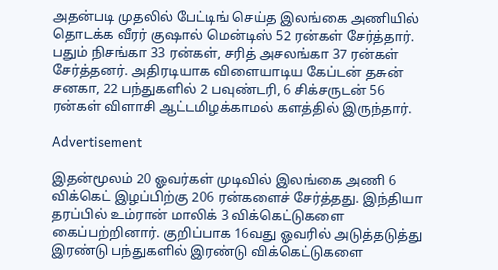அதன்படி முதலில் பேட்டிங் செய்த இலங்கை அணியில் தொடக்க வீரர் குஷால் மென்டிஸ் 52 ரன்கள் சேர்த்தார். பதும் நிசங்கா 33 ரன்கள், சரித் அசலங்கா 37 ரன்கள் சேர்த்தனர். அதிரடியாக விளையாடிய கேப்டன் தசுன் சனகா, 22 பந்துகளில் 2 பவுண்டரி, 6 சிக்சருடன் 56 ரன்கள் விளாசி ஆட்டமிழக்காமல் களத்தில் இருந்தார்.

Advertisement

இதன்மூலம் 20 ஓவர்கள் முடிவில் இலங்கை அணி 6 விக்கெட் இழப்பிற்கு 206 ரன்களைச் சேர்த்தது. இந்தியா தரப்பில் உம்ரான் மாலிக் 3 விக்கெட்டுகளை கைப்பற்றினார். குறிப்பாக 16வது ஓவரில் அடுத்தடுத்து இரண்டு பந்துகளில் இரண்டு விக்கெட்டுகளை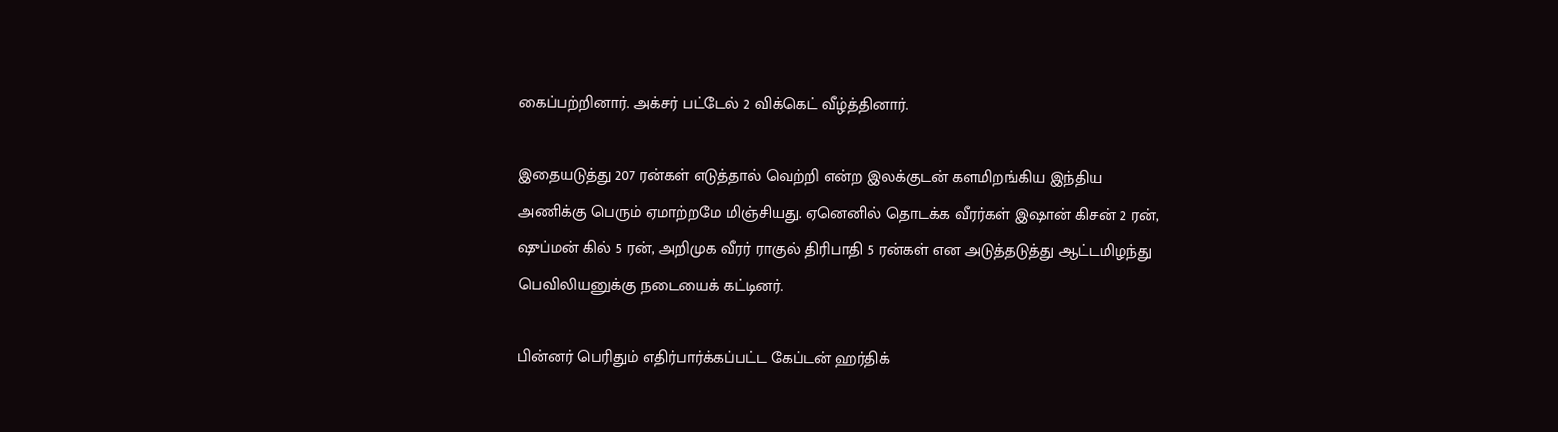கைப்பற்றினார். அக்சர் பட்டேல் 2 விக்கெட் வீழ்த்தினார்.

இதையடுத்து 207 ரன்கள் எடுத்தால் வெற்றி என்ற இலக்குடன் களமிறங்கிய இந்திய அணிக்கு பெரும் ஏமாற்றமே மிஞ்சியது. ஏனெனில் தொடக்க வீரர்கள் இஷான் கிசன் 2 ரன், ஷுப்மன் கில் 5 ரன், அறிமுக வீரர் ராகுல் திரிபாதி 5 ரன்கள் என அடுத்தடுத்து ஆட்டமிழந்து பெவிலியனுக்கு நடையைக் கட்டினர்.

பின்னர் பெரிதும் எதிர்பார்க்கப்பட்ட கேப்டன் ஹர்திக்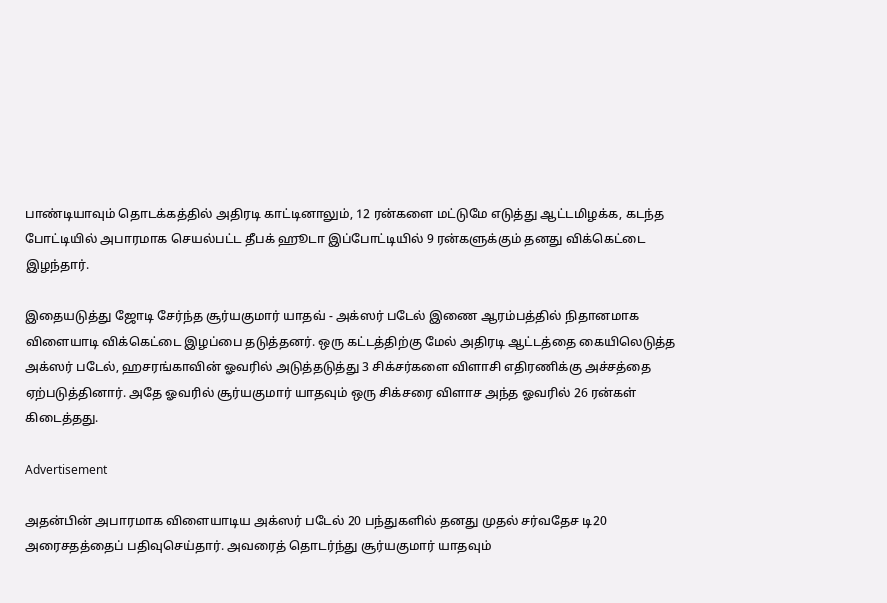பாண்டியாவும் தொடக்கத்தில் அதிரடி காட்டினாலும், 12 ரன்களை மட்டுமே எடுத்து ஆட்டமிழக்க, கடந்த போட்டியில் அபாரமாக செயல்பட்ட தீபக் ஹூடா இப்போட்டியில் 9 ரன்களுக்கும் தனது விக்கெட்டை இழந்தார்.

இதையடுத்து ஜோடி சேர்ந்த சூர்யகுமார் யாதவ் - அக்ஸர் படேல் இணை ஆரம்பத்தில் நிதானமாக விளையாடி விக்கெட்டை இழப்பை தடுத்தனர். ஒரு கட்டத்திற்கு மேல் அதிரடி ஆட்டத்தை கையிலெடுத்த அக்ஸர் படேல், ஹசரங்காவின் ஓவரில் அடுத்தடுத்து 3 சிக்சர்களை விளாசி எதிரணிக்கு அச்சத்தை ஏற்படுத்தினார். அதே ஓவரில் சூர்யகுமார் யாதவும் ஒரு சிக்சரை விளாச அந்த ஓவரில் 26 ரன்கள் கிடைத்தது.

Advertisement

அதன்பின் அபாரமாக விளையாடிய அக்ஸர் படேல் 20 பந்துகளில் தனது முதல் சர்வதேச டி20 அரைசதத்தைப் பதிவுசெய்தார். அவரைத் தொடர்ந்து சூர்யகுமார் யாதவும்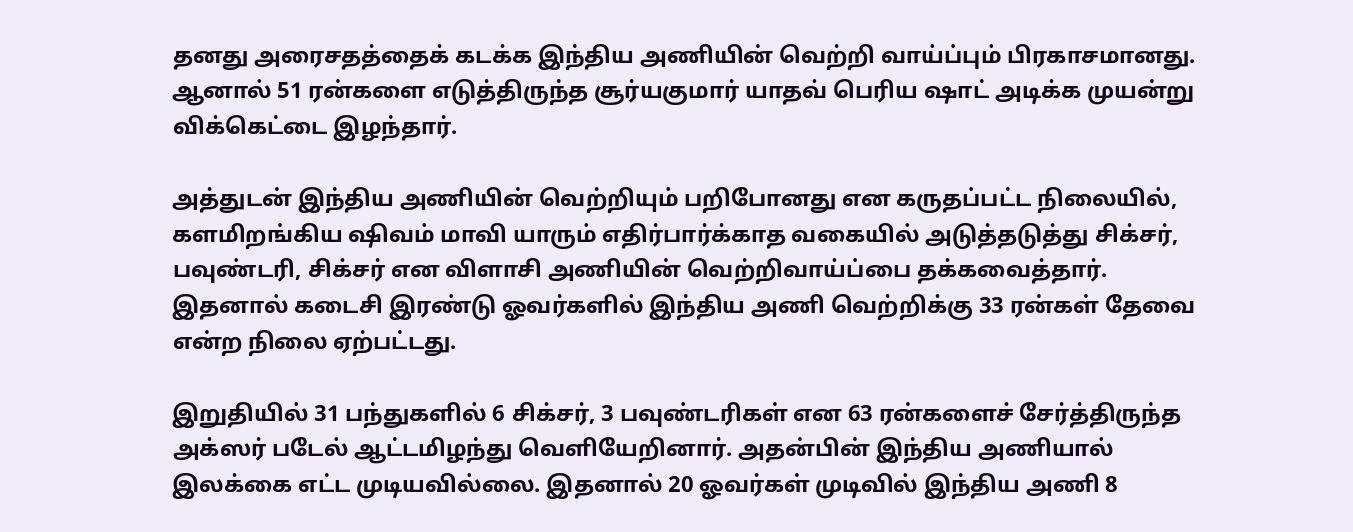தனது அரைசதத்தைக் கடக்க இந்திய அணியின் வெற்றி வாய்ப்பும் பிரகாசமானது. ஆனால் 51 ரன்களை எடுத்திருந்த சூர்யகுமார் யாதவ் பெரிய ஷாட் அடிக்க முயன்று விக்கெட்டை இழந்தார்.

அத்துடன் இந்திய அணியின் வெற்றியும் பறிபோனது என கருதப்பட்ட நிலையில், களமிறங்கிய ஷிவம் மாவி யாரும் எதிர்பார்க்காத வகையில் அடுத்தடுத்து சிக்சர், பவுண்டரி, சிக்சர் என விளாசி அணியின் வெற்றிவாய்ப்பை தக்கவைத்தார். இதனால் கடைசி இரண்டு ஓவர்களில் இந்திய அணி வெற்றிக்கு 33 ரன்கள் தேவை என்ற நிலை ஏற்பட்டது.

இறுதியில் 31 பந்துகளில் 6 சிக்சர், 3 பவுண்டரிகள் என 63 ரன்களைச் சேர்த்திருந்த அக்ஸர் படேல் ஆட்டமிழந்து வெளியேறினார். அதன்பின் இந்திய அணியால் இலக்கை எட்ட முடியவில்லை. இதனால் 20 ஓவர்கள் முடிவில் இந்திய அணி 8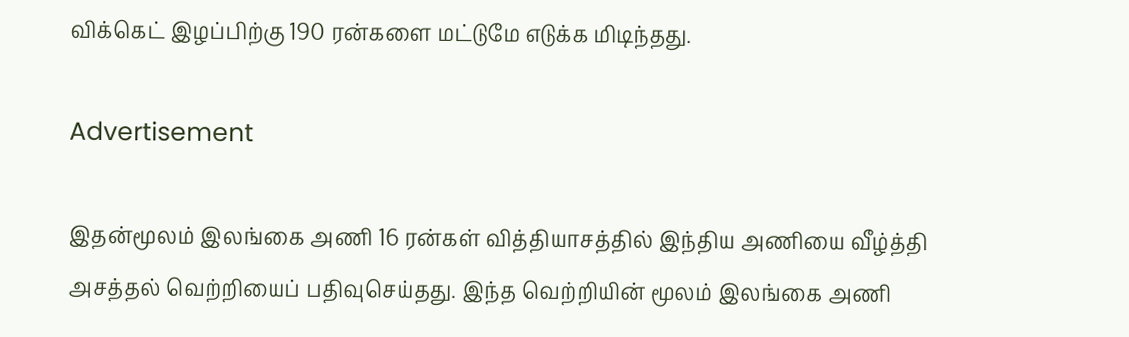விக்கெட் இழப்பிற்கு 190 ரன்களை மட்டுமே எடுக்க மிடிந்தது.

Advertisement

இதன்மூலம் இலங்கை அணி 16 ரன்கள் வித்தியாசத்தில் இந்திய அணியை வீழ்த்தி அசத்தல் வெற்றியைப் பதிவுசெய்தது. இந்த வெற்றியின் மூலம் இலங்கை அணி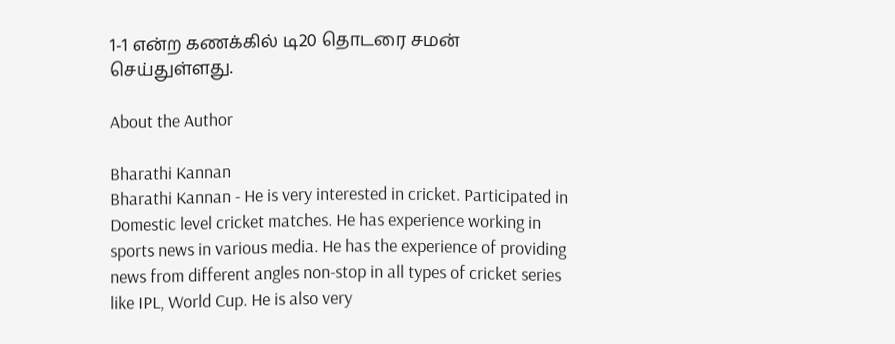1-1 என்ற கணக்கில் டி20 தொடரை சமன் செய்துள்ளது.

About the Author

Bharathi Kannan
Bharathi Kannan - He is very interested in cricket. Participated in Domestic level cricket matches. He has experience working in sports news in various media. He has the experience of providing news from different angles non-stop in all types of cricket series like IPL, World Cup. He is also very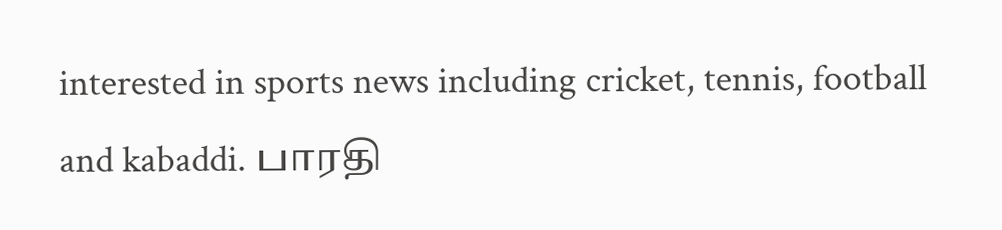interested in sports news including cricket, tennis, football and kabaddi. பாரதி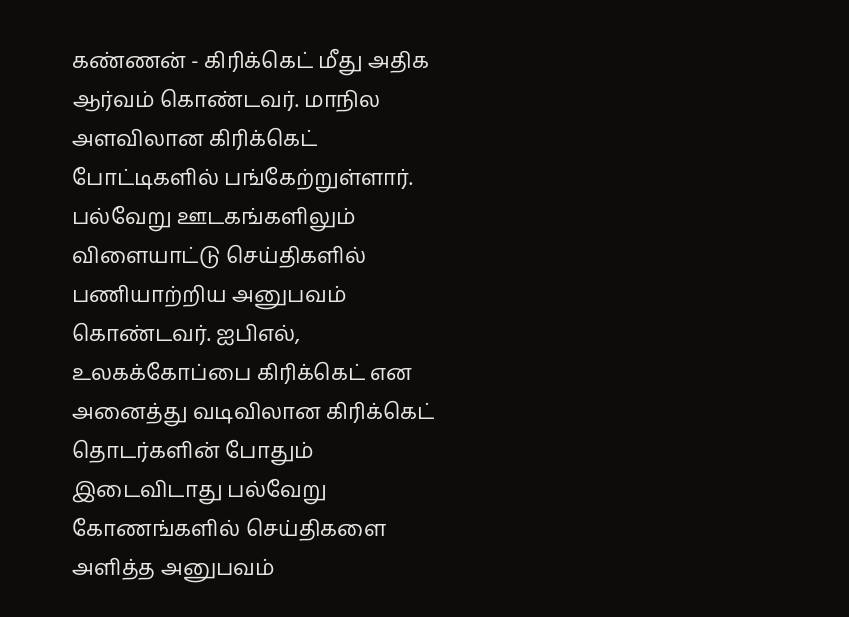கண்ணன் - கிரிக்கெட் மீது அதிக ஆர்வம் கொண்டவர். மாநில அளவிலான கிரிக்கெட் போட்டிகளில் பங்கேற்றுள்ளார். பல்வேறு ஊடகங்களிலும் விளையாட்டு செய்திகளில் பணியாற்றிய அனுபவம் கொண்டவர். ஐபிஎல், உலகக்கோப்பை கிரிக்கெட் என அனைத்து வடிவிலான கிரிக்கெட் தொடர்களின் போதும் இடைவிடாது பல்வேறு கோணங்களில் செய்திகளை அளித்த அனுபவம்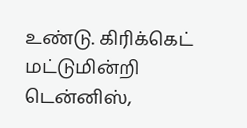உண்டு. கிரிக்கெட் மட்டுமின்றி டென்னிஸ்,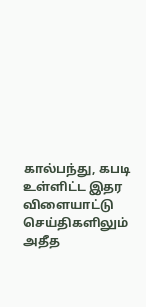கால்பந்து, கபடி உள்ளிட்ட இதர விளையாட்டு செய்திகளிலும் அதீத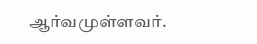ஆர்வமுள்ளவர்.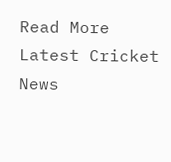Read More
Latest Cricket News